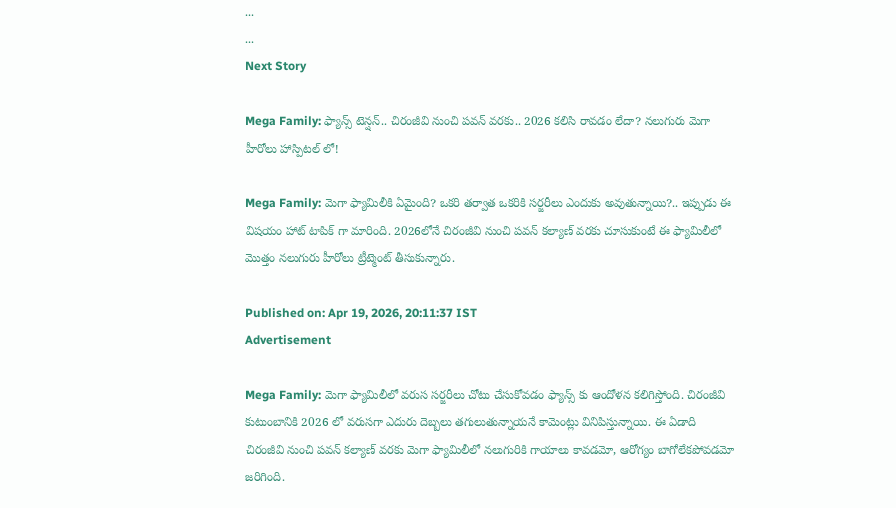...
...
Next Story

Mega Family: ఫ్యాన్స్ టెన్షన్.. చిరంజీవి నుంచి పవన్ వరకు.. 2026 కలిసి రావడం లేదా? నలుగురు మెగా హీరోలు హాస్పిటల్ లో!

Mega Family: మెగా ఫ్యామిలీకి ఏమైంది? ఒకరి తర్వాత ఒకరికి సర్జరీలు ఎందుకు అవుతున్నాయి?.. ఇప్పుడు ఈ విషయం హాట్ టాపిక్ గా మారింది. 2026లోనే చిరంజీవి నుంచి పవన్ కల్యాణ్ వరకు చూసుకుంటే ఈ ఫ్యామిలీలో మొత్తం నలుగురు హీరోలు ట్రీట్మెంట్ తీసుకున్నారు.

Published on: Apr 19, 2026, 20:11:37 IST
Advertisement

Mega Family: మెగా ఫ్యామిలీలో వరుస సర్జరీలు చోటు చేసుకోవడం ఫ్యాన్స్ కు ఆందోళన కలిగిస్తోంది. చిరంజీవి కుటుంబానికి 2026 లో వరుసగా ఎదురు దెబ్బలు తగులుతున్నాయనే కామెంట్లు వినిపిస్తున్నాయి. ఈ ఏడాది చిరంజీవి నుంచి పవన్ కల్యాణ్ వరకు మెగా ఫ్యామిలీలో నలుగురికి గాయాలు కావడమో, ఆరోగ్యం బాగోలేకపోవడమో జరిగింది.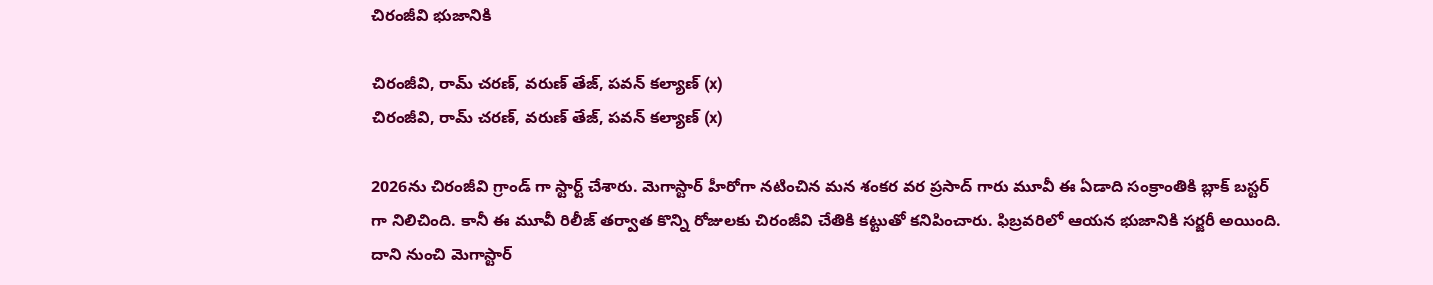చిరంజీవి భుజానికి

చిరంజీవి, రామ్ చరణ్, వరుణ్ తేజ్, పవన్ కల్యాణ్ (x)
చిరంజీవి, రామ్ చరణ్, వరుణ్ తేజ్, పవన్ కల్యాణ్ (x)

2026ను చిరంజీవి గ్రాండ్ గా స్టార్ట్ చేశారు. మెగాస్టార్ హీరోగా నటించిన మన శంకర వర ప్రసాద్ గారు మూవీ ఈ ఏడాది సంక్రాంతికి బ్లాక్ బస్టర్ గా నిలిచింది. కానీ ఈ మూవీ రిలీజ్ తర్వాత కొన్ని రోజులకు చిరంజీవి చేతికి కట్టుతో కనిపించారు. ఫిబ్రవరిలో ఆయన భుజానికి సర్జరీ అయింది. దాని నుంచి మెగాస్టార్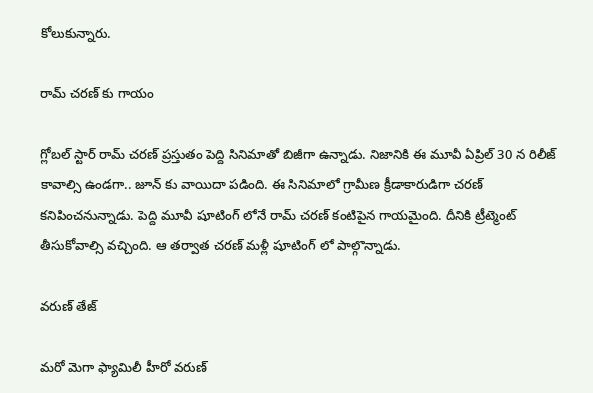కోలుకున్నారు.

రామ్ చరణ్ కు గాయం

గ్లోబల్ స్టార్ రామ్ చరణ్ ప్రస్తుతం పెద్ది సినిమాతో బిజీగా ఉన్నాడు. నిజానికి ఈ మూవీ ఏప్రిల్ 30 న రిలీజ్ కావాల్సి ఉండగా.. జూన్ కు వాయిదా పడింది. ఈ సినిమాలో గ్రామీణ క్రీడాకారుడిగా చరణ్ కనిపించనున్నాడు. పెద్ది మూవీ షూటింగ్ లోనే రామ్ చరణ్ కంటిపైన గాయమైంది. దీనికి ట్రీట్మెంట్ తీసుకోవాల్సి వచ్చింది. ఆ తర్వాత చరణ్ మళ్లీ షూటింగ్ లో పాల్గొన్నాడు.

వరుణ్ తేజ్

మరో మెగా ఫ్యామిలీ హీరో వరుణ్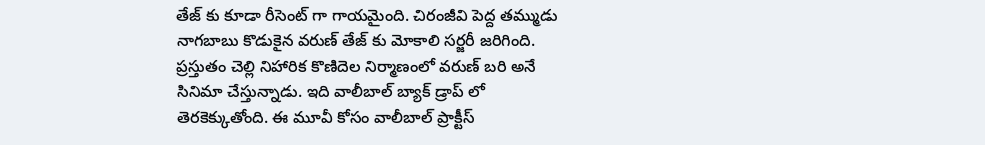తేజ్ కు కూడా రీసెంట్ గా గాయమైంది. చిరంజీవి పెద్ద తమ్ముడు నాగబాబు కొడుకైన వరుణ్ తేజ్ కు మోకాలి సర్జరీ జరిగింది. ప్రస్తుతం చెల్లి నిహారిక కొణిదెల నిర్మాణంలో వరుణ్ బరి అనే సినిమా చేస్తున్నాడు. ఇది వాలీబాల్ బ్యాక్ డ్రాప్ లో తెరకెక్కుతోంది. ఈ మూవీ కోసం వాలీబాల్ ప్రాక్టీస్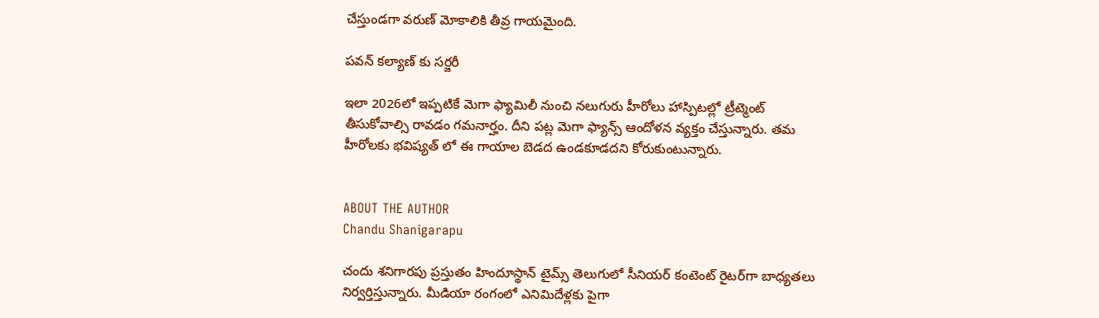చేస్తుండగా వరుణ్ మోకాలికి తీవ్ర గాయమైంది.

పవన్ కల్యాణ్ కు సర్జరీ

ఇలా 2026లో ఇప్పటికే మెగా ఫ్యామిలీ నుంచి నలుగురు హీరోలు హాస్పిటల్లో ట్రీట్మెంట్ తీసుకోవాల్సి రావడం గమనార్హం. దీని పట్ల మెగా ఫ్యాన్స్ ఆందోళన వ్యక్తం చేస్తున్నారు. తమ హీరోలకు భవిష్యత్ లో ఈ గాయాల బెడద ఉండకూడదని కోరుకుంటున్నారు.


ABOUT THE AUTHOR
Chandu Shanigarapu

చందు శనిగారపు ప్రస్తుతం హిందూస్థాన్ టైమ్స్ తెలుగులో సీనియర్ కంటెంట్ రైట‌ర్‌గా బాధ్యతలు నిర్వర్తిస్తున్నారు. మీడియా రంగంలో ఎనిమిదేళ్లకు పైగా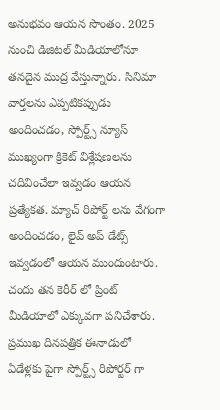అనుభవం ఆయన సొంతం. 2025 నుంచి డిజిటల్ మీడియాలోనూ తనదైన ముద్ర వేస్తున్నారు. సినిమా వార్తలను ఎప్పటికప్పుడు అందించడం, స్పోర్ట్స్ న్యూస్ ముఖ్యంగా క్రికెట్ విశ్లేషణలను చదివించేలా ఇవ్వడం ఆయన ప్రత్యేకత. మ్యాచ్ రిపోర్ట్ లను వేగంగా అందించడం, లైవ్ అప్ డేట్స్ ఇవ్వడంలో ఆయన ముందుంటారు. చందు తన కెరీర్ లో ప్రింట్ మీడియాలో ఎక్కువగా పనిచేశారు. ప్రముఖ దినపత్రిక ఈనాడులో ఏడేళ్లకు పైగా స్పోర్ట్స్ రిపోర్టర్ గా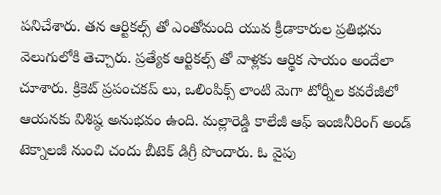పనిచేశారు. తన ఆర్టికల్స్ తో ఎంతోమంది యువ క్రీడాకారుల ప్రతిభను వెలుగులోకి తెచ్చారు. ప్రత్యేక ఆర్టికల్స్ తో వాళ్లకు ఆర్థిక సాయం అందేలా చూశారు. క్రికెట్ ప్రపంచకప్ లు, ఒలింపిక్స్ లాంటి మెగా టోర్నీల కవరేజీలో ఆయనకు విశిష్ఠ అనుభవం ఉంది. మల్లారెడ్డి కాలేజీ ఆఫ్ ఇంజినీరింగ్ అండ్ టెక్నాలజీ నుంచి చందు బీటెక్ డిగ్రీ పొందారు. ఓ వైపు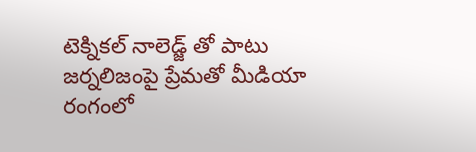టెక్నికల్ నాలెడ్జ్ తో పాటు జర్నలిజంపై ప్రేమతో మీడియా రంగంలో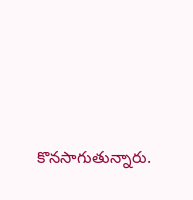కొనసాగుతున్నారు.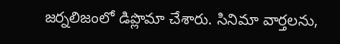జర్నలిజంలో డిప్లొమా చేశారు. సినిమా వార్తలను,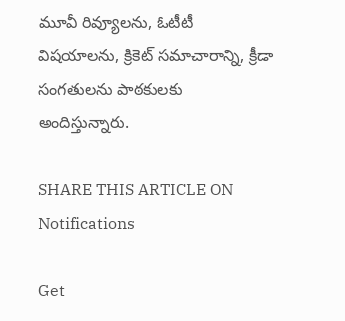మూవీ రివ్యూలను, ఓటీటీ విషయాలను, క్రికెట్ సమాచారాన్ని, క్రీడా సంగతులను పాఠకులకు అందిస్తున్నారు.

SHARE THIS ARTICLE ON
Notifications

Get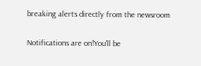breaking alerts directly from the newsroom

Notifications are on!You'll be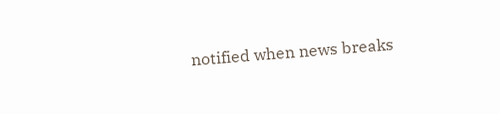notified when news breaks